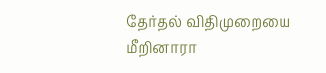தேர்தல் விதிமுறையை மீறினாரா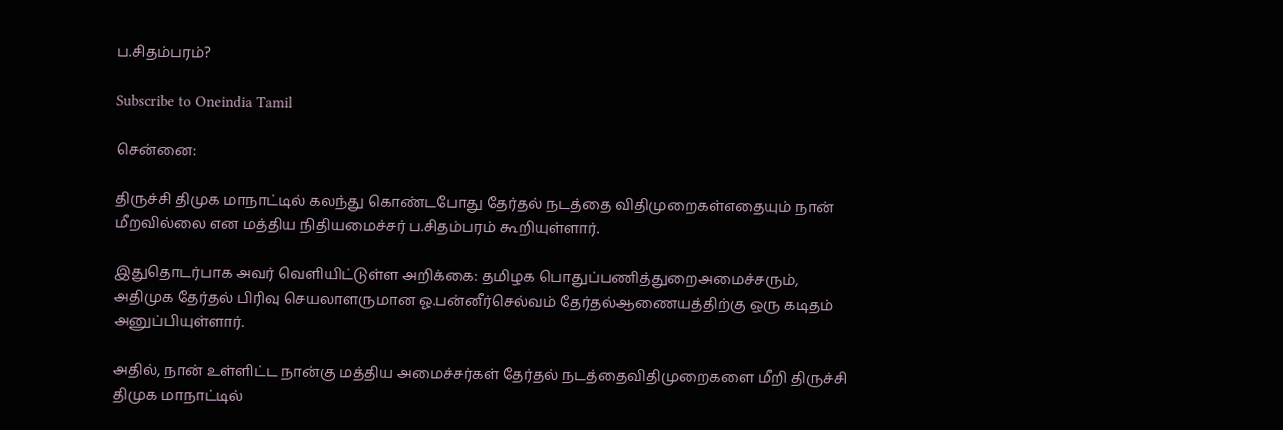ப.சிதம்பரம்?

Subscribe to Oneindia Tamil

சென்னை:

திருச்சி திமுக மாநாட்டில் கலந்து கொண்டபோது தேர்தல் நடத்தை விதிமுறைகள்எதையும் நான் மீறவில்லை என மத்திய நிதியமைச்சர் ப.சிதம்பரம் கூறியுள்ளார்.

இதுதொடர்பாக அவர் வெளியிட்டுள்ள அறிக்கை: தமிழக பொதுப்பணித்துறைஅமைச்சரும், அதிமுக தேர்தல் பிரிவு செயலாளருமான ஓ.பன்னீர்செல்வம் தேர்தல்ஆணையத்திற்கு ஒரு கடிதம் அனுப்பியுள்ளார்.

அதில், நான் உள்ளிட்ட நான்கு மத்திய அமைச்சர்கள் தேர்தல் நடத்தைவிதிமுறைகளை மீறி திருச்சி திமுக மாநாட்டில்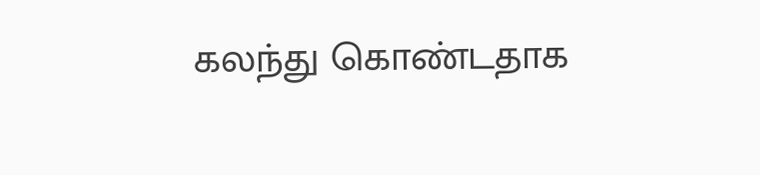கலந்து கொண்டதாக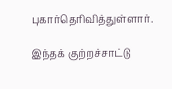புகார்தெரிவித்துள்ளார்.

இந்தக் குற்றச்சாட்டு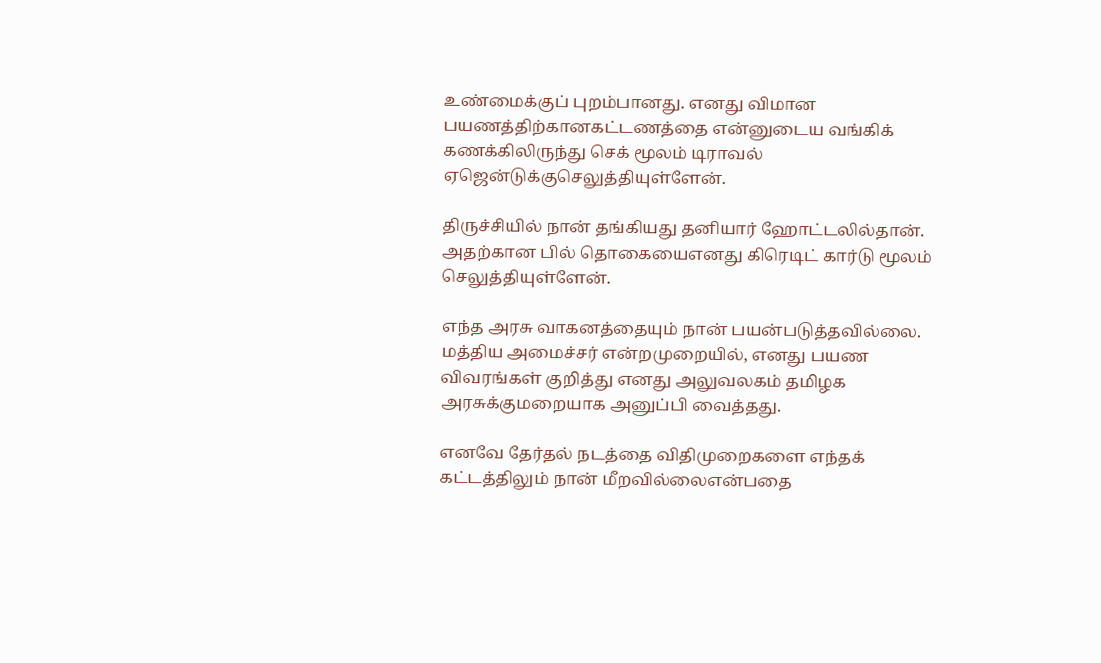உண்மைக்குப் புறம்பானது. எனது விமான பயணத்திற்கானகட்டணத்தை என்னுடைய வங்கிக் கணக்கிலிருந்து செக் மூலம் டிராவல் ஏஜென்டுக்குசெலுத்தியுள்ளேன்.

திருச்சியில் நான் தங்கியது தனியார் ஹோட்டலில்தான். அதற்கான பில் தொகையைஎனது கிரெடிட் கார்டு மூலம் செலுத்தியுள்ளேன்.

எந்த அரசு வாகனத்தையும் நான் பயன்படுத்தவில்லை. மத்திய அமைச்சர் என்றமுறையில், எனது பயண விவரங்கள் குறித்து எனது அலுவலகம் தமிழக அரசுக்குமறையாக அனுப்பி வைத்தது.

எனவே தேர்தல் நடத்தை விதிமுறைகளை எந்தக் கட்டத்திலும் நான் மீறவில்லைஎன்பதை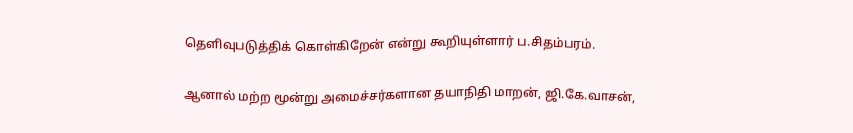தெளிவுபடுத்திக் கொள்கிறேன் என்று கூறியுள்ளார் ப.சிதம்பரம்.

ஆனால் மற்ற மூன்று அமைச்சர்களான தயாநிதி மாறன், ஜி.கே.வாசன்,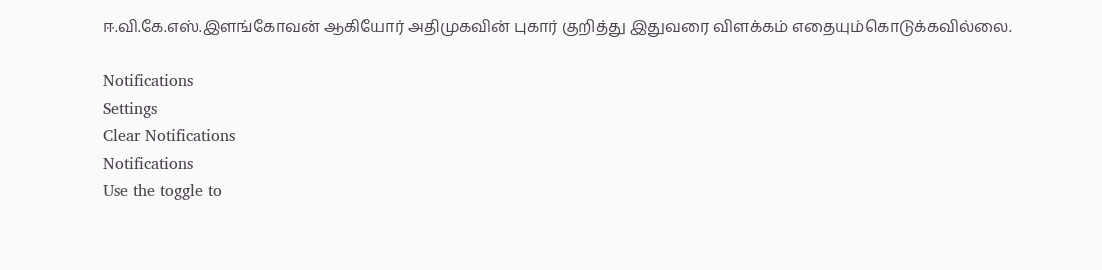ஈ.வி.கே.எஸ்.இளங்கோவன் ஆகியோர் அதிமுகவின் புகார் குறித்து இதுவரை விளக்கம் எதையும்கொடுக்கவில்லை.

Notifications
Settings
Clear Notifications
Notifications
Use the toggle to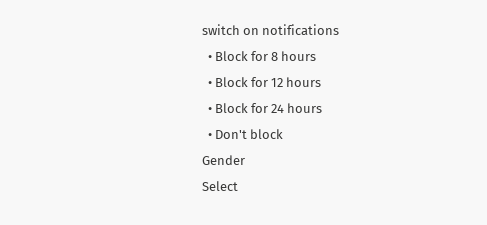switch on notifications
  • Block for 8 hours
  • Block for 12 hours
  • Block for 24 hours
  • Don't block
Gender
Select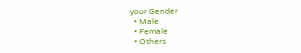your Gender
  • Male
  • Female
  • Others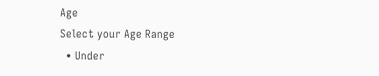Age
Select your Age Range
  • Under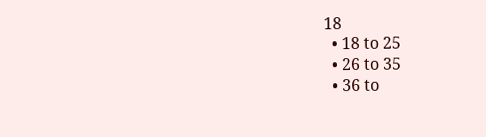18
  • 18 to 25
  • 26 to 35
  • 36 to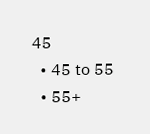45
  • 45 to 55
  • 55+